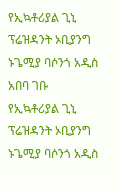የኢኳቶሪያል ጊኒ ፕሬዝዳንት ኦቢያንግ ኑጌሚያ ባሶንጎ አዲስ አበባ ገቡ
የኢኳቶሪያል ጊኒ ፕሬዝዳንት ኦቢያንግ ኑጌሚያ ባሶንጎ አዲስ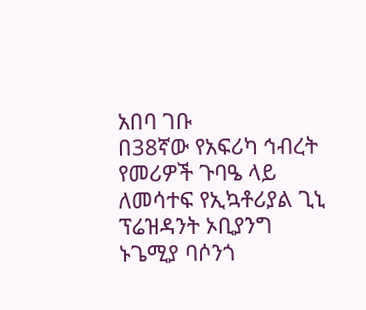አበባ ገቡ
በ38ኛው የአፍሪካ ኅብረት የመሪዎች ጉባዔ ላይ ለመሳተፍ የኢኳቶሪያል ጊኒ ፕሬዝዳንት ኦቢያንግ ኑጌሚያ ባሶንጎ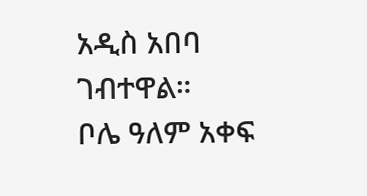አዲስ አበባ ገብተዋል።
ቦሌ ዓለም አቀፍ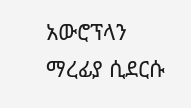አውሮፕላን ማረፊያ ሲደርሱ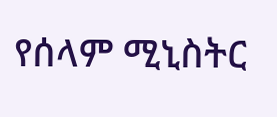የሰላም ሚኒስትር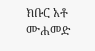ክቡር አቶ ሙሐመድ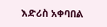እድሪስ አቀባበል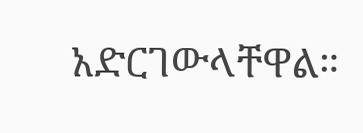አድርገውላቸዋል።